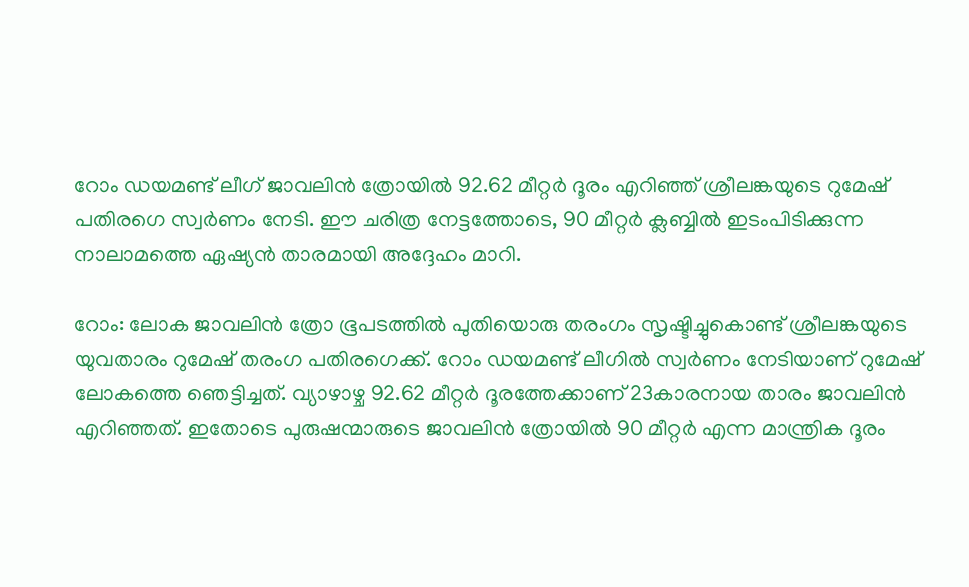റോം ഡയമണ്ട് ലീഗ് ജാവലിന്‍ ത്രോയില്‍ 92.62 മീറ്റര്‍ ദൂരം എറിഞ്ഞ് ശ്രീലങ്കയുടെ റുമേഷ് പതിരഗെ സ്വര്‍ണം നേടി. ഈ ചരിത്ര നേട്ടത്തോടെ, 90 മീറ്റര്‍ ക്ലബ്ബില്‍ ഇടംപിടിക്കുന്ന നാലാമത്തെ ഏഷ്യന്‍ താരമായി അദ്ദേഹം മാറി.

റോം: ലോക ജാവലിന്‍ ത്രോ ഭൂപടത്തില്‍ പുതിയൊരു തരംഗം സൃഷ്ടിച്ചുകൊണ്ട് ശ്രീലങ്കയുടെ യുവതാരം റുമേഷ് തരംഗ പതിരഗെക്ക്. റോം ഡയമണ്ട് ലീഗില്‍ സ്വര്‍ണം നേടിയാണ് റുമേഷ് ലോകത്തെ ഞെട്ടിച്ചത്. വ്യാഴാഴ്ച 92.62 മീറ്റര്‍ ദൂരത്തേക്കാണ് 23കാരനായ താരം ജാവലിന്‍ എറിഞ്ഞത്. ഇതോടെ പുരുഷന്മാരുടെ ജാവലിന്‍ ത്രോയില്‍ 90 മീറ്റര്‍ എന്ന മാന്ത്രിക ദൂരം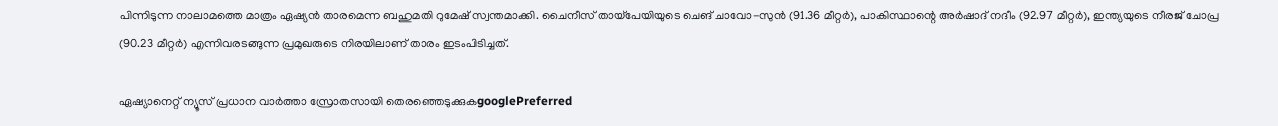പിന്നിടുന്ന നാലാമത്തെ മാത്രം ഏഷ്യന്‍ താരമെന്ന ബഹുമതി റുമേഷ് സ്വന്തമാക്കി. ചൈനീസ് തായ്പേയിയുടെ ചെങ് ചാവോ-സുന്‍ (91.36 മീറ്റര്‍), പാകിസ്ഥാന്റെ അര്‍ഷാദ് നദീം (92.97 മീറ്റര്‍), ഇന്ത്യയുടെ നീരജ് ചോപ്ര (90.23 മീറ്റര്‍) എന്നിവരടങ്ങുന്ന പ്രമുഖരുടെ നിരയിലാണ് താരം ഇടംപിടിച്ചത്.

ഏഷ്യാനെറ്റ് ന്യൂസ് പ്രധാന വാർത്താ സ്രോതസായി തെരഞ്ഞെടുക്കുകgooglePreferred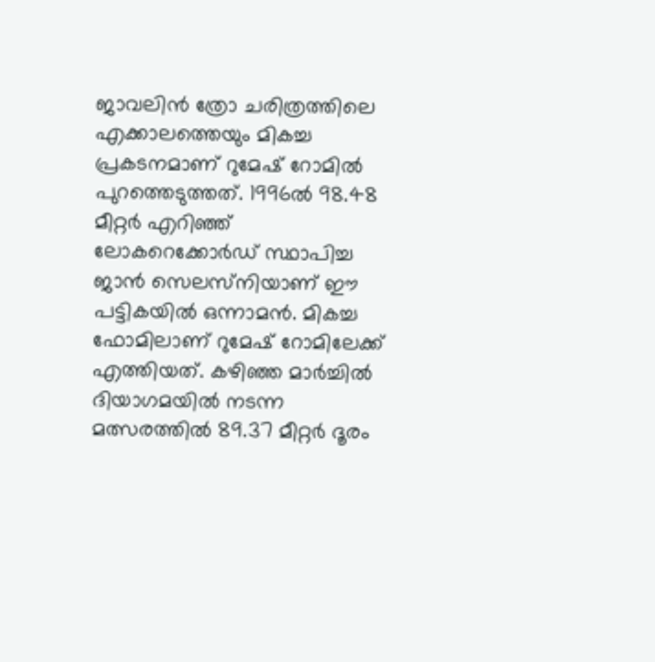ജാവലിന്‍ ത്രോ ചരിത്രത്തിലെ എക്കാലത്തെയും മികച്ച പ്രകടനമാണ് റുമേഷ് റോമില്‍ പുറത്തെടുത്തത്. 1996ല്‍ 98.48 മീറ്റര്‍ എറിഞ്ഞ് ലോകറെക്കോര്‍ഡ് സ്ഥാപിച്ച ജാന്‍ സെലസ്‌നിയാണ് ഈ പട്ടികയില്‍ ഒന്നാമന്‍. മികച്ച ഫോമിലാണ് റുമേഷ് റോമിലേക്ക് എത്തിയത്. കഴിഞ്ഞ മാര്‍ച്ചില്‍ ദിയാഗമയില്‍ നടന്ന മത്സരത്തില്‍ 89.37 മീറ്റര്‍ ദൂരം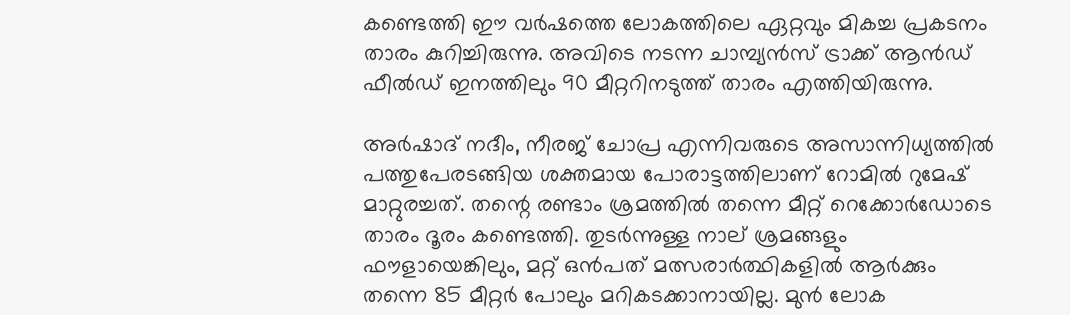കണ്ടെത്തി ഈ വര്‍ഷത്തെ ലോകത്തിലെ ഏറ്റവും മികച്ച പ്രകടനം താരം കുറിച്ചിരുന്നു. അവിടെ നടന്ന ചാമ്പ്യന്‍സ് ട്രാക്ക് ആന്‍ഡ് ഫീല്‍ഡ് ഇനത്തിലും 90 മീറ്ററിനടുത്ത് താരം എത്തിയിരുന്നു.

അര്‍ഷാദ് നദീം, നീരജ് ചോപ്ര എന്നിവരുടെ അസാന്നിധ്യത്തില്‍ പത്തുപേരടങ്ങിയ ശക്തമായ പോരാട്ടത്തിലാണ് റോമില്‍ റുമേഷ് മാറ്റുരച്ചത്. തന്റെ രണ്ടാം ശ്രമത്തില്‍ തന്നെ മീറ്റ് റെക്കോര്‍ഡോടെ താരം ദൂരം കണ്ടെത്തി. തുടര്‍ന്നുള്ള നാല് ശ്രമങ്ങളും ഫൗളായെങ്കിലും, മറ്റ് ഒന്‍പത് മത്സരാര്‍ത്ഥികളില്‍ ആര്‍ക്കും തന്നെ 85 മീറ്റര്‍ പോലും മറികടക്കാനായില്ല. മുന്‍ ലോക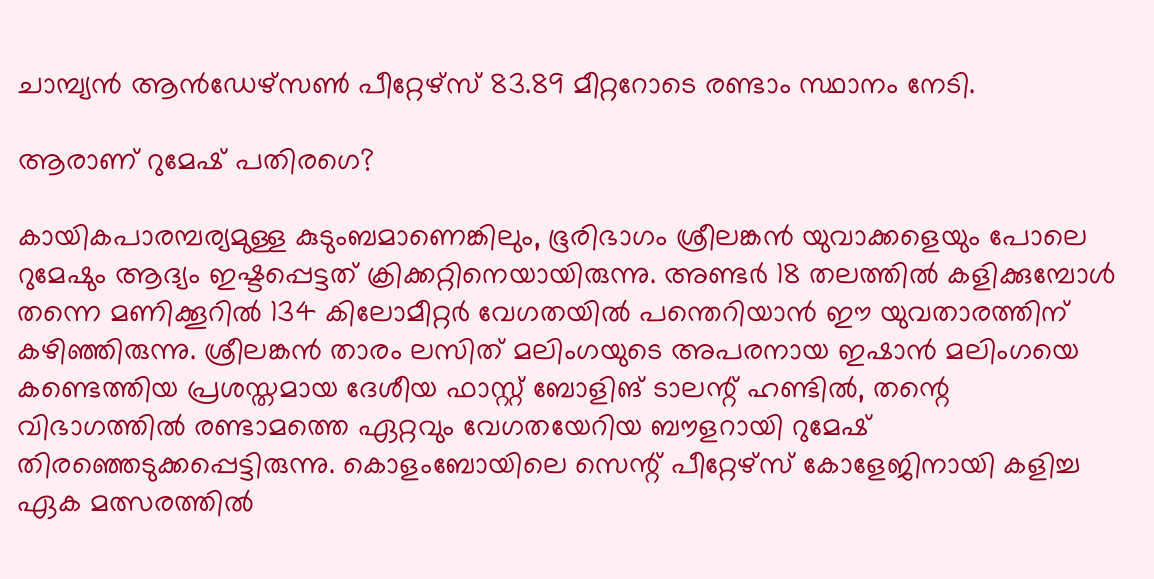ചാമ്പ്യന്‍ ആന്‍ഡേഴ്‌സണ്‍ പീറ്റേഴ്‌സ് 83.89 മീറ്ററോടെ രണ്ടാം സ്ഥാനം നേടി.

ആരാണ് റുമേഷ് പതിരഗെ?

കായികപാരമ്പര്യമുള്ള കുടുംബമാണെങ്കിലും, ഭൂരിഭാഗം ശ്രീലങ്കന്‍ യുവാക്കളെയും പോലെ റുമേഷും ആദ്യം ഇഷ്ടപ്പെട്ടത് ക്രിക്കറ്റിനെയായിരുന്നു. അണ്ടര്‍ 18 തലത്തില്‍ കളിക്കുമ്പോള്‍ തന്നെ മണിക്കൂറില്‍ 134 കിലോമീറ്റര്‍ വേഗതയില്‍ പന്തെറിയാന്‍ ഈ യുവതാരത്തിന് കഴിഞ്ഞിരുന്നു. ശ്രീലങ്കന്‍ താരം ലസിത് മലിംഗയുടെ അപരനായ ഇഷാന്‍ മലിംഗയെ കണ്ടെത്തിയ പ്രശസ്തമായ ദേശീയ ഫാസ്റ്റ് ബോളിങ് ടാലന്റ് ഹണ്ടില്‍, തന്റെ വിഭാഗത്തില്‍ രണ്ടാമത്തെ ഏറ്റവും വേഗതയേറിയ ബൗളറായി റുമേഷ് തിരഞ്ഞെടുക്കപ്പെട്ടിരുന്നു. കൊളംബോയിലെ സെന്റ് പീറ്റേഴ്‌സ് കോളേജിനായി കളിച്ച ഏക മത്സരത്തില്‍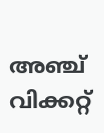അഞ്ച് വിക്കറ്റ്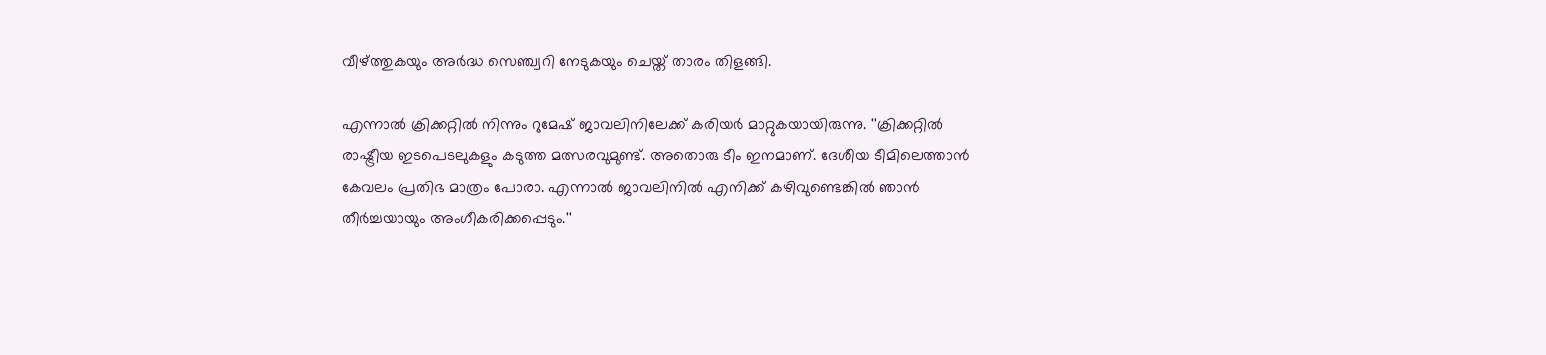വീഴ്ത്തുകയും അര്‍ദ്ധ സെഞ്ച്വറി നേടുകയും ചെയ്ത് താരം തിളങ്ങി.

എന്നാല്‍ ക്രിക്കറ്റില്‍ നിന്നും റുമേഷ് ജാവലിനിലേക്ക് കരിയര്‍ മാറ്റുകയായിരുന്നു. ''ക്രിക്കറ്റില്‍ രാഷ്ട്രീയ ഇടപെടലുകളും കടുത്ത മത്സരവുമുണ്ട്. അതൊരു ടീം ഇനമാണ്. ദേശീയ ടീമിലെത്താന്‍ കേവലം പ്രതിഭ മാത്രം പോരാ. എന്നാല്‍ ജാവലിനില്‍ എനിക്ക് കഴിവുണ്ടെങ്കില്‍ ഞാന്‍ തീര്‍ച്ചയായും അംഗീകരിക്കപ്പെടും.''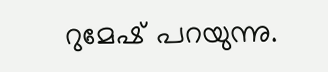റുമേഷ് പറയുന്നു.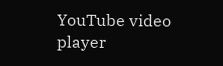YouTube video player